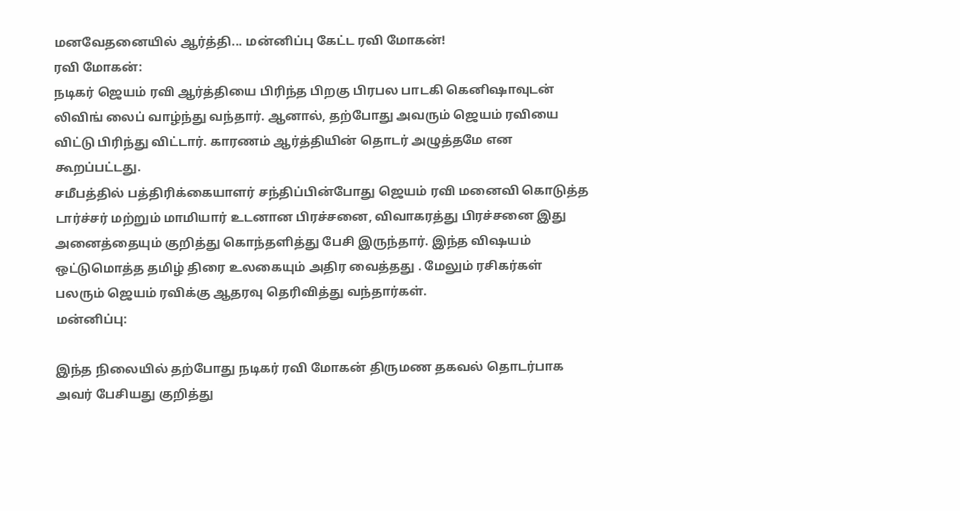மனவேதனையில் ஆர்த்தி... மன்னிப்பு கேட்ட ரவி மோகன்!
ரவி மோகன்:
நடிகர் ஜெயம் ரவி ஆர்த்தியை பிரிந்த பிறகு பிரபல பாடகி கெனிஷாவுடன் லிவிங் லைப் வாழ்ந்து வந்தார். ஆனால், தற்போது அவரும் ஜெயம் ரவியை விட்டு பிரிந்து விட்டார். காரணம் ஆர்த்தியின் தொடர் அழுத்தமே என கூறப்பட்டது.
சமீபத்தில் பத்திரிக்கையாளர் சந்திப்பின்போது ஜெயம் ரவி மனைவி கொடுத்த டார்ச்சர் மற்றும் மாமியார் உடனான பிரச்சனை, விவாகரத்து பிரச்சனை இது அனைத்தையும் குறித்து கொந்தளித்து பேசி இருந்தார். இந்த விஷயம் ஒட்டுமொத்த தமிழ் திரை உலகையும் அதிர வைத்தது . மேலும் ரசிகர்கள் பலரும் ஜெயம் ரவிக்கு ஆதரவு தெரிவித்து வந்தார்கள்.
மன்னிப்பு:

இந்த நிலையில் தற்போது நடிகர் ரவி மோகன் திருமண தகவல் தொடர்பாக அவர் பேசியது குறித்து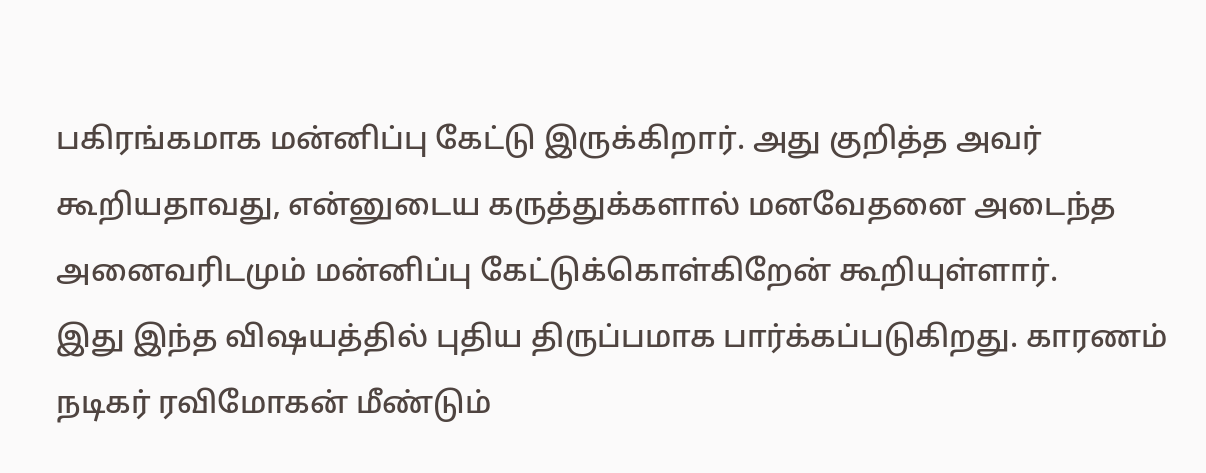பகிரங்கமாக மன்னிப்பு கேட்டு இருக்கிறார். அது குறித்த அவர் கூறியதாவது, என்னுடைய கருத்துக்களால் மனவேதனை அடைந்த அனைவரிடமும் மன்னிப்பு கேட்டுக்கொள்கிறேன் கூறியுள்ளார்.
இது இந்த விஷயத்தில் புதிய திருப்பமாக பார்க்கப்படுகிறது. காரணம் நடிகர் ரவிமோகன் மீண்டும்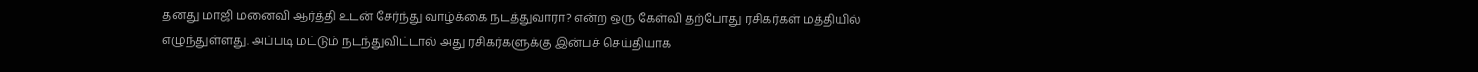தனது மாஜி மனைவி ஆர்த்தி உடன் சேர்ந்து வாழ்க்கை நடத்துவாரா? என்ற ஒரு கேள்வி தற்போது ரசிகர்கள் மத்தியில் எழுந்துள்ளது. அப்படி மட்டும் நடந்துவிட்டால் அது ரசிகர்களுக்கு இன்பச் செய்தியாக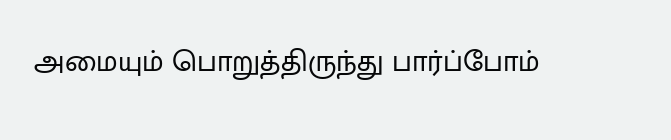அமையும் பொறுத்திருந்து பார்ப்போம்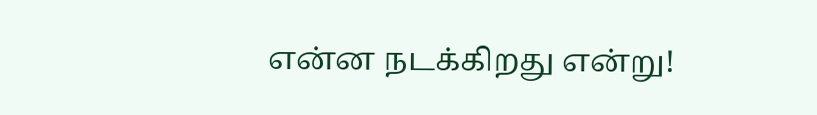என்ன நடக்கிறது என்று!